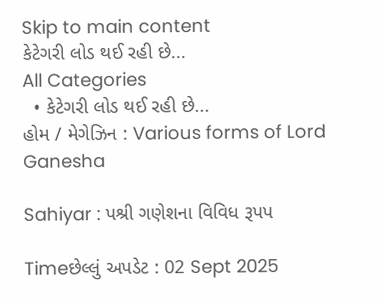Skip to main content
કેટેગરી લોડ થઈ રહી છે...
All Categories
  • કેટેગરી લોડ થઈ રહી છે...
હોમ / મેગેઝિન : Various forms of Lord Ganesha

Sahiyar : પશ્રી ગણેશના વિવિધ રૂપપ

Timeછેલ્લું અપડેટ : 02 Sept 2025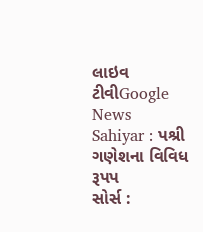લાઇવ ટીવીGoogle News
Sahiyar : પશ્રી ગણેશના વિવિધ રૂપપ
સોર્સ :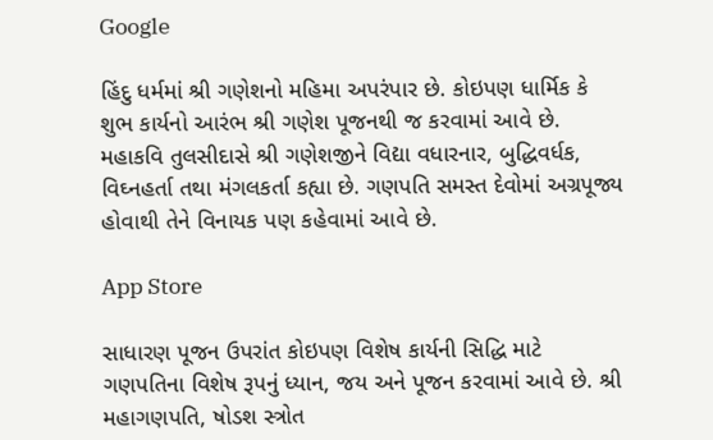Google

હિંદુ ધર્મમાં શ્રી ગણેશનો મહિમા અપરંપાર છે. કોઇપણ ધાર્મિક કે શુભ કાર્યનો આરંભ શ્રી ગણેશ પૂજનથી જ કરવામાં આવે છે. મહાકવિ તુલસીદાસે શ્રી ગણેશજીને વિદ્યા વધારનાર, બુદ્ધિવર્ધક, વિઘ્નહર્તા તથા મંગલકર્તા કહ્યા છે. ગણપતિ સમસ્ત દેવોમાં અગ્રપૂજ્ય હોવાથી તેને વિનાયક પણ કહેવામાં આવે છે.

App Store

સાધારણ પૂજન ઉપરાંત કોઇપણ વિશેષ કાર્યની સિદ્ધિ માટે ગણપતિના વિશેષ રૂપનું ધ્યાન, જય અને પૂજન કરવામાં આવે છે. શ્રી મહાગણપતિ, ષોડશ સ્ત્રોત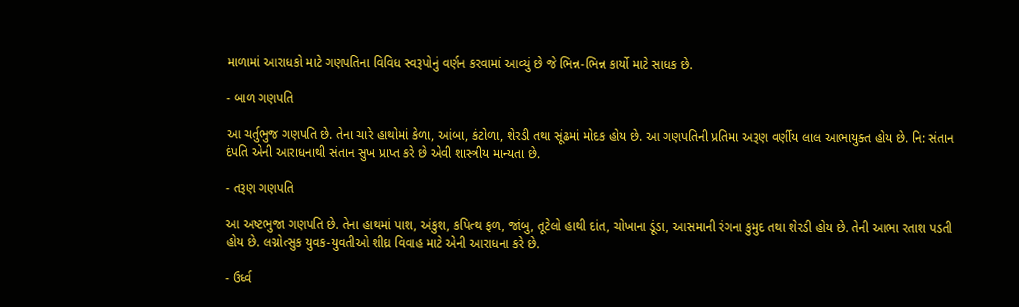માળામાં આરાધકો માટે ગણપતિના વિવિધ સ્વરૂપોનું વર્ણન કરવામાં આવ્યું છે જે ભિન્ન-ભિન્ન કાર્યો માટે સાધક છે.

- બાળ ગણપતિ

આ ચર્તુભુજ ગણપતિ છે. તેના ચારે હાથોમાં કેળા, આંબા, કંટોળા, શેરડી તથા સૂંઢમાં મોદક હોય છે. આ ગણપતિની પ્રતિમા અરૂણ વર્ણીય લાલ આભાયુક્ત હોય છે. નિ: સંતાન દંપતિ એની આરાધનાથી સંતાન સુખ પ્રાપ્ત કરે છે એવી શાસ્ત્રીય માન્યતા છે.

- તરૂણ ગણપતિ

આ અષ્ટભુજા ગણપતિ છે. તેના હાથમાં પાશ, અંકુશ, કપિત્થ ફળ, જાંબુ, તૂટેલો હાથી દાંત, ચોખાના ડૂંડા, આસમાની રંગના કુમુદ તથા શેરડી હોય છે. તેની આભા રતાશ પડતી હોય છે. લગ્નોત્સુક યુવક-યુવતીઓ શીઘ્ર વિવાહ માટે એની આરાધના કરે છે.

- ઉર્ધ્વ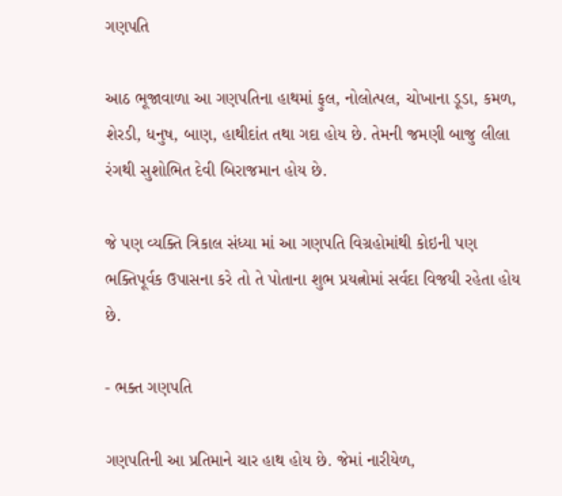ગણપતિ

આઠ ભૂજાવાળા આ ગણપતિના હાથમાં ફુલ, નોલોત્પલ, ચોખાના ડૂડા, કમળ, શેરડી, ધનુષ, બાણ, હાથીદાંત તથા ગદા હોય છે. તેમની જમણી બાજુ લીલા રંગથી સુશોભિત દેવી બિરાજમાન હોય છે.

જે પણ વ્યક્તિ ત્રિકાલ સંધ્યા માં આ ગણપતિ વિગ્રહોમાંથી કોઇની પણ ભક્તિપૂર્વક ઉપાસના કરે તો તે પોતાના શુભ પ્રયત્નોમાં સર્વદા વિજયી રહેતા હોય છે.

- ભક્ત ગણપતિ

ગણપતિની આ પ્રતિમાને ચાર હાથ હોય છે. જેમાં નારીયેળ,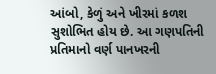આંબો, કેળું અને ખીરમાં કળશ સુશોભિત હોય છે. આ ગણપતિની પ્રતિમાનો વર્ણ પાનખરની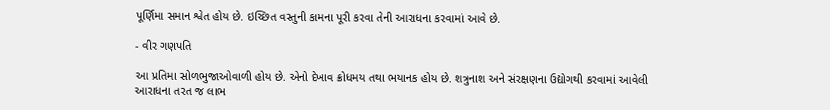પૂર્ણિમા સમાન શ્વેત હોય છે. ઇચ્છિત વસ્તુની કામના પૂરી કરવા તેની આરાધના કરવામાં આવે છે.

- વીર ગણપતિ

આ પ્રતિમા સોળભુજાઓવાળી હોય છે. એનો દેખાવ ક્રોધમય તથા ભયાનક હોય છે. શત્રુનાશ અને સંરક્ષણના ઉદ્યોગથી કરવામાં આવેલી આરાધના તરત જ લાભ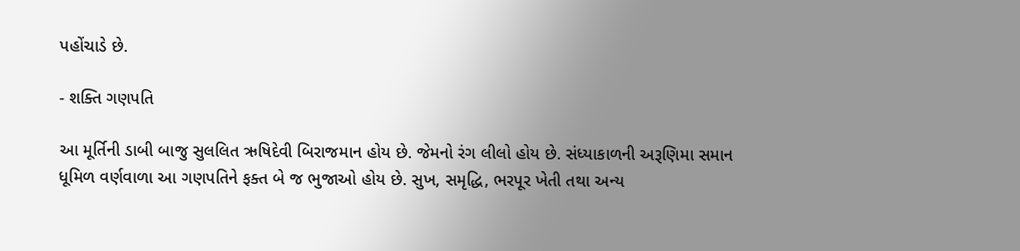પહોંચાડે છે.

- શક્તિ ગણપતિ

આ મૂર્તિની ડાબી બાજુ સુલલિત ઋષિદેવી બિરાજમાન હોય છે. જેમનો રંગ લીલો હોય છે. સંધ્યાકાળની અરૂણિમા સમાન ધૂમિળ વર્ણવાળા આ ગણપતિને ફક્ત બે જ ભુજાઓ હોય છે. સુખ, સમૃદ્ધિ, ભરપૂર ખેતી તથા અન્ય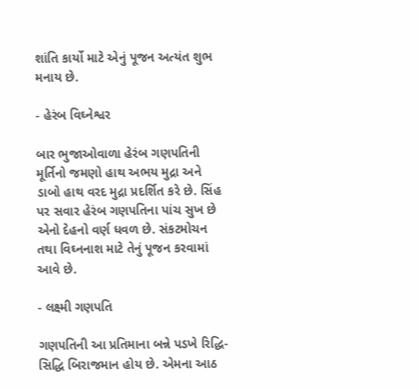શાંતિ કાર્યો માટે એનું પૂજન અત્યંત શુભ મનાય છે.

- હેરંબ વિઘ્નેશ્વર

બાર ભુજાઓવાળા હેરંબ ગણપતિની મૂર્તિનો જમણો હાથ અભય મુદ્રા અને ડાબો હાથ વરદ મુદ્રા પ્રદર્શિત કરે છે. સિંહ પર સવાર હેરંબ ગણપતિના પાંચ સુખ છે એનો દેહનો વર્ણ ધવળ છે. સંકટમોચન તથા વિઘ્નનાશ માટે તેનું પૂજન કરવામાં આવે છે.

- લક્ષ્મી ગણપતિ

ગણપતિની આ પ્રતિમાના બન્ને પડખે રિદ્ધિ-સિદ્ધિ બિરાજમાન હોય છે. એમના આઠ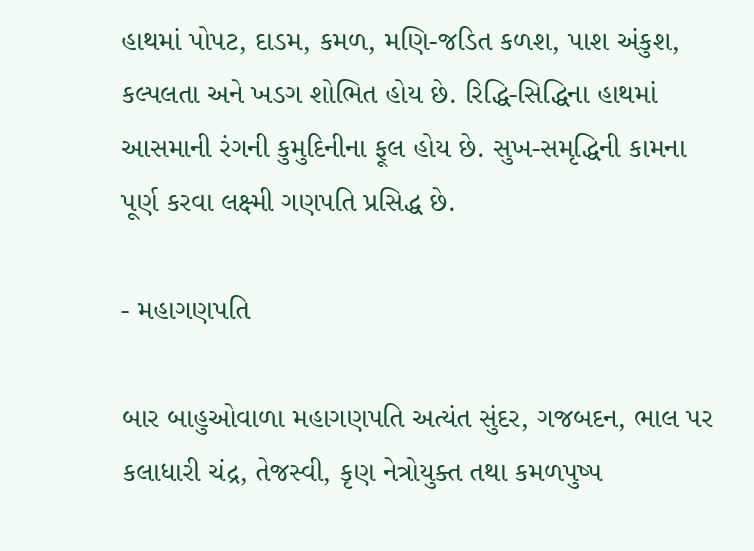હાથમાં પોપટ, દાડમ, કમળ, મણિ-જડિત કળશ, પાશ અંકુશ, કલ્પલતા અને ખડગ શોભિત હોય છે. રિદ્ધિ-સિદ્ધિના હાથમાં આસમાની રંગની કુમુદિનીના ફૂલ હોય છે. સુખ-સમૃદ્ધિની કામના પૂર્ણ કરવા લક્ષ્મી ગણપતિ પ્રસિદ્ધ છે.

- મહાગણપતિ

બાર બાહુઓવાળા મહાગણપતિ અત્યંત સુંદર, ગજબદન, ભાલ પર કલાધારી ચંદ્ર, તેજસ્વી, કૃણ નેત્રોયુક્ત તથા કમળપુષ્પ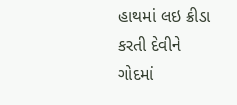હાથમાં લઇ ક્રીડા કરતી દેવીને ગોદમાં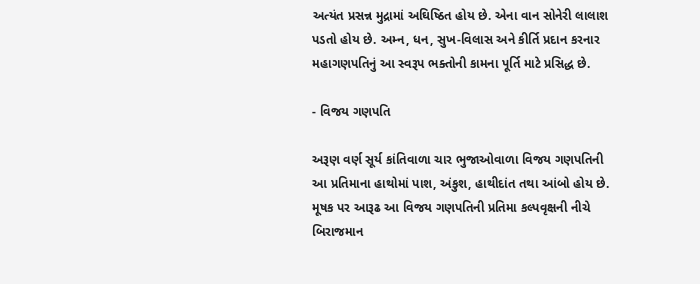અત્યંત પ્રસન્ન મુદ્રામાં અઘિષ્ઠિત હોય છે. એના વાન સોનેરી લાલાશ પડતો હોય છે. અમ્ન, ધન, સુખ-વિલાસ અને કીર્તિ પ્રદાન કરનાર મહાગણપતિનું આ સ્વરૂપ ભક્તોની કામના પૂર્તિ માટે પ્રસિદ્ધ છે.

- વિજય ગણપતિ

અરૂણ વર્ણ સૂર્ય કાંતિવાળા ચાર ભુજાઓવાળા વિજય ગણપતિની આ પ્રતિમાના હાથોમાં પાશ, અંકુશ, હાથીદાંત તથા આંબો હોય છે. મૂષક પર આરૂઢ આ વિજય ગણપતિની પ્રતિમા કલ્પવૃક્ષની નીચે બિરાજમાન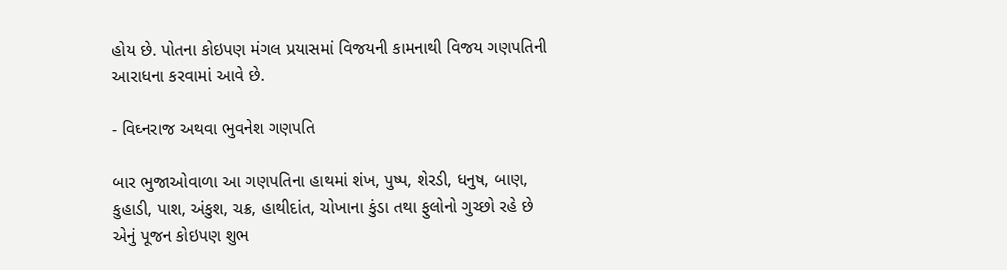હોય છે. પોતના કોઇપણ મંગલ પ્રયાસમાં વિજયની કામનાથી વિજય ગણપતિની આરાધના કરવામાં આવે છે.

- વિઘ્નરાજ અથવા ભુવનેશ ગણપતિ

બાર ભુજાઓવાળા આ ગણપતિના હાથમાં શંખ, પુષ્પ, શેરડી, ધનુષ, બાણ, કુહાડી, પાશ, અંકુશ, ચક્ર, હાથીદાંત, ચોખાના કુંડા તથા ફુલોનો ગુચ્છો રહે છે એનું પૂજન કોઇપણ શુભ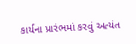કાર્યના પ્રારંભમાં કરવું અત્યંત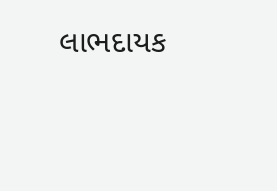લાભદાયક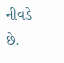નીવડે છે.